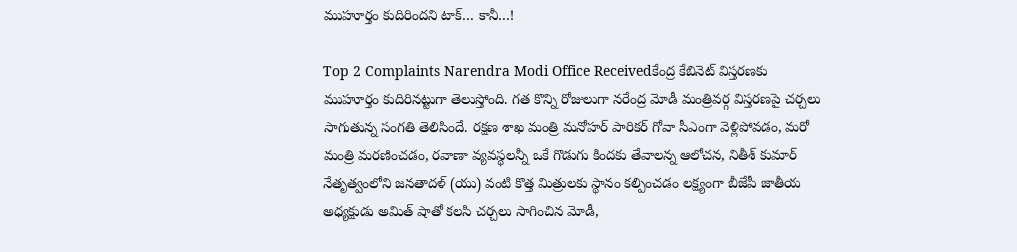ముహూర్తం కుదిరిందని టాక్… కానీ…!

Top 2 Complaints Narendra Modi Office Receivedకేంద్ర కేబినెట్ విస్తరణకు ముహూర్తం కుదిరినట్టుగా తెలుస్తోంది. గత కొన్ని రోజులుగా నరేంద్ర మోడీ మంత్రివర్గ విస్తరణపై చర్చలు సాగుతున్న సంగతి తెలిసిందే. రక్షణ శాఖ మంత్రి మనోహర్ పారికర్ గోవా సీఎంగా వెళ్లిపోవడం, మరో మంత్రి మరణించడం, రవాణా వ్యవస్థలన్నీ ఒకే గొడుగు కిందకు తేవాలన్న ఆలోచన, నితీశ్ కుమార్ నేతృత్వంలోని జనతాదళ్ (యు) వంటి కొత్త మిత్రులకు స్థానం కల్పించడం లక్ష్యంగా బీజేపీ జాతీయ అధ్యక్షుడు అమిత్ షాతో కలసి చర్చలు సాగించిన మోడీ,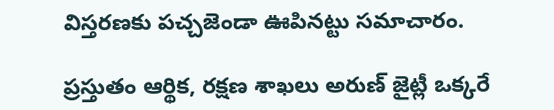విస్తరణకు పచ్చజెండా ఊపినట్టు సమాచారం.

ప్రస్తుతం ఆర్థిక, రక్షణ శాఖలు అరుణ్ జైట్లీ ఒక్కరే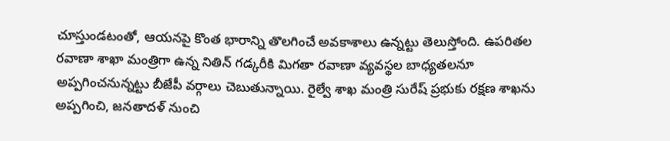చూస్తుండటంతో, ఆయనపై కొంత భారాన్ని తొలగించే అవకాశాలు ఉన్నట్టు తెలుస్తోంది. ఉపరితల రవాణా శాఖా మంత్రిగా ఉన్న నితిన్ గడ్కరీకి మిగతా రవాణా వ్యవస్థల బాధ్యతలనూ అప్పగించనున్నట్టు బీజేపీ వర్గాలు చెబుతున్నాయి. రైల్వే శాఖ మంత్రి సురేష్ ప్రభుకు రక్షణ శాఖను అప్పగించి, జనతాదళ్ నుంచి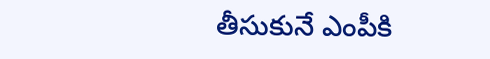తీసుకునే ఎంపీకి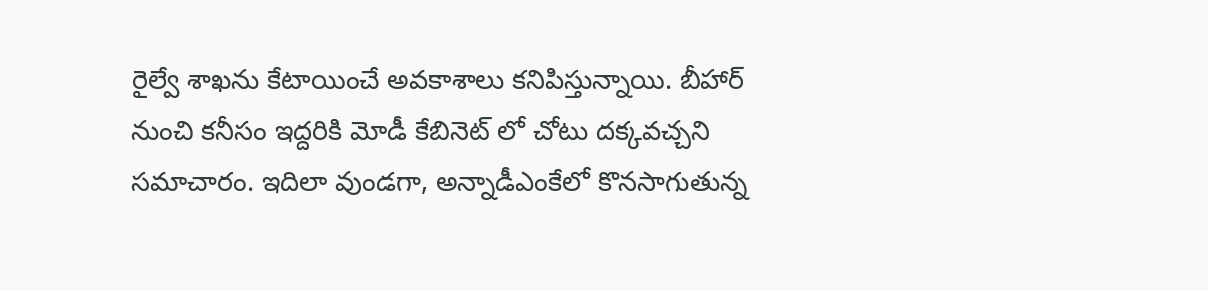రైల్వే శాఖను కేటాయించే అవకాశాలు కనిపిస్తున్నాయి. బీహార్ నుంచి కనీసం ఇద్దరికి మోడీ కేబినెట్ లో చోటు దక్కవచ్చని సమాచారం. ఇదిలా వుండగా, అన్నాడీఎంకేలో కొనసాగుతున్న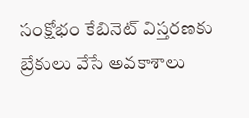సంక్షోభం కేబినెట్ విస్తరణకు బ్రేకులు వేసే అవకాశాలు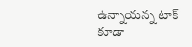ఉన్నాయన్న టాక్ కూడా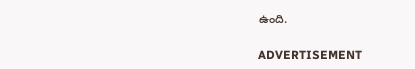ఉంది.

ADVERTISEMENT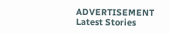ADVERTISEMENT
Latest Stories